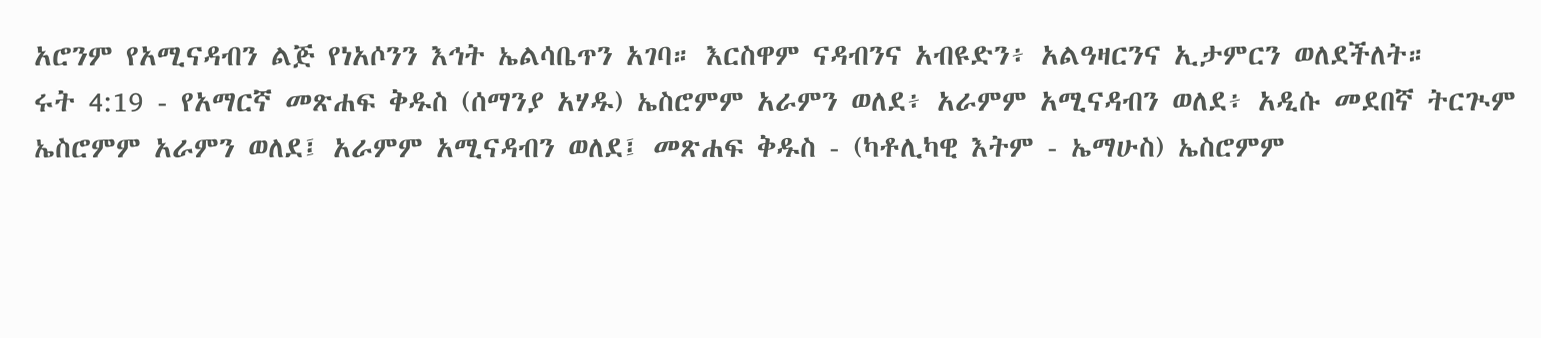አሮንም የአሚናዳብን ልጅ የነአሶንን እኅት ኤልሳቤጥን አገባ። እርስዋም ናዳብንና አብዩድን፥ አልዓዛርንና ኢታምርን ወለደችለት።
ሩት 4:19 - የአማርኛ መጽሐፍ ቅዱስ (ሰማንያ አሃዱ) ኤስሮምም አራምን ወለደ፥ አራምም አሚናዳብን ወለደ፥ አዲሱ መደበኛ ትርጒም ኤስሮምም አራምን ወለደ፤ አራምም አሚናዳብን ወለደ፤ መጽሐፍ ቅዱስ - (ካቶሊካዊ እትም - ኤማሁስ) ኤስሮምም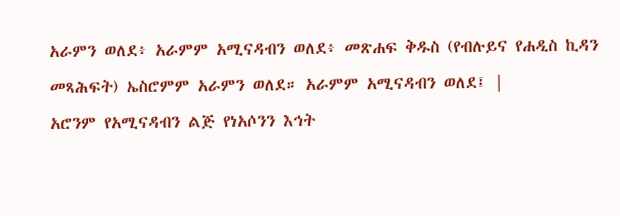አራምን ወለደ፥ አራምም አሚናዳብን ወለደ፥ መጽሐፍ ቅዱስ (የብሉይና የሐዲስ ኪዳን መጻሕፍት) ኤስሮምም አራምን ወለደ። አራምም አሚናዳብን ወለደ፤ |
አሮንም የአሚናዳብን ልጅ የነአሶንን እኅት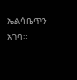ኤልሳቤጥን አገባ።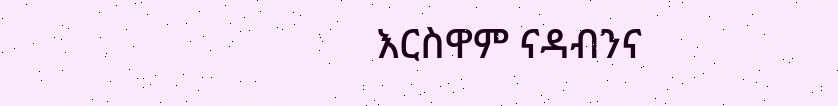እርስዋም ናዳብንና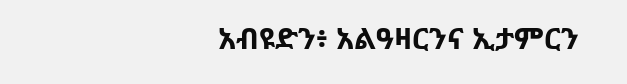አብዩድን፥ አልዓዛርንና ኢታምርን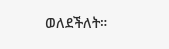ወለደችለት።